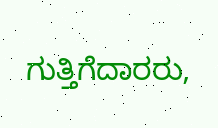ಗುತ್ತಿಗೆದಾರರು,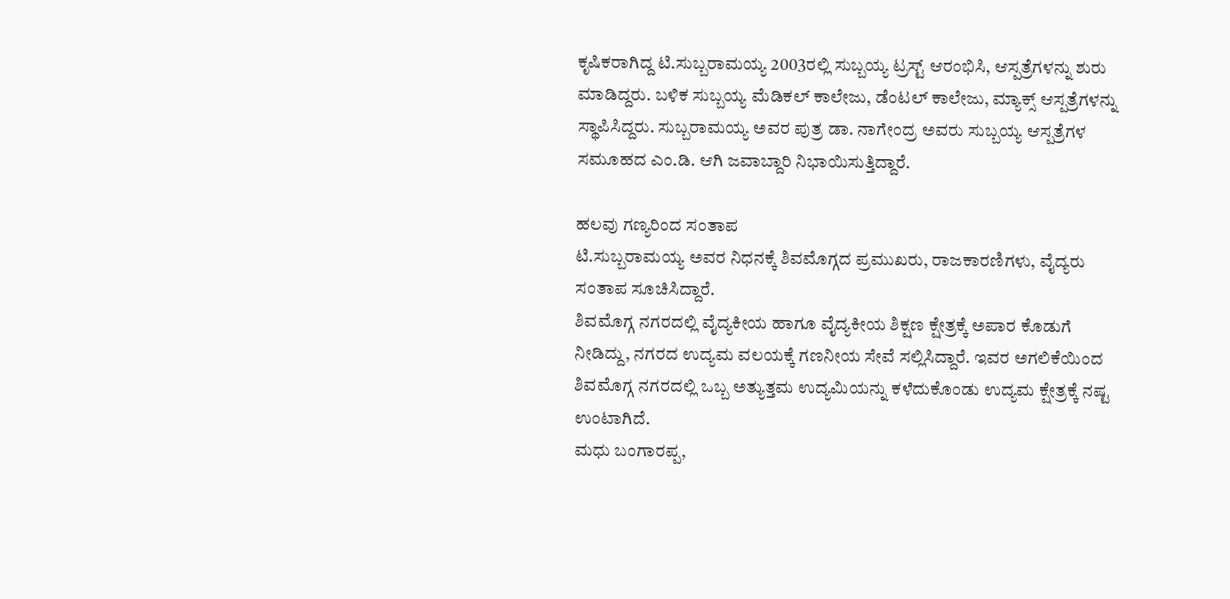ಕೃಷಿಕರಾಗಿದ್ದ ಟಿ.ಸುಬ್ಬರಾಮಯ್ಯ 2003ರಲ್ಲಿ ಸುಬ್ಬಯ್ಯ ಟ್ರಸ್ಟ್ ಆರಂಭಿಸಿ, ಆಸ್ಪತ್ರೆಗಳನ್ನು ಶುರು ಮಾಡಿದ್ದರು. ಬಳಿಕ ಸುಬ್ಬಯ್ಯ ಮೆಡಿಕಲ್ ಕಾಲೇಜು, ಡೆಂಟಲ್ ಕಾಲೇಜು, ಮ್ಯಾಕ್ಸ್ ಆಸ್ಪತ್ರೆಗಳನ್ನು ಸ್ಥಾಪಿಸಿದ್ದರು. ಸುಬ್ಬರಾಮಯ್ಯ ಅವರ ಪುತ್ರ ಡಾ. ನಾಗೇಂದ್ರ ಅವರು ಸುಬ್ಬಯ್ಯ ಆಸ್ಪತ್ರೆಗಳ ಸಮೂಹದ ಎಂ.ಡಿ. ಆಗಿ ಜವಾಬ್ದಾರಿ ನಿಭಾಯಿಸುತ್ತಿದ್ದಾರೆ.

ಹಲವು ಗಣ್ಯರಿಂದ ಸಂತಾಪ
ಟಿ.ಸುಬ್ಬರಾಮಯ್ಯ ಅವರ ನಿಧನಕ್ಕೆ ಶಿವಮೊಗ್ಗದ ಪ್ರಮುಖರು, ರಾಜಕಾರಣಿಗಳು, ವೈದ್ಯರು ಸಂತಾಪ ಸೂಚಿಸಿದ್ದಾರೆ.
ಶಿವಮೊಗ್ಗ ನಗರದಲ್ಲಿ ವೈದ್ಯಕೀಯ ಹಾಗೂ ವೈದ್ಯಕೀಯ ಶಿಕ್ಷಣ ಕ್ಷೇತ್ರಕ್ಕೆ ಅಪಾರ ಕೊಡುಗೆ ನೀಡಿದ್ದು, ನಗರದ ಉದ್ಯಮ ವಲಯಕ್ಕೆ ಗಣನೀಯ ಸೇವೆ ಸಲ್ಲಿಸಿದ್ದಾರೆ. ಇವರ ಅಗಲಿಕೆಯಿಂದ ಶಿವಮೊಗ್ಗ ನಗರದಲ್ಲಿ ಒಬ್ಬ ಅತ್ಯುತ್ತಮ ಉದ್ಯಮಿಯನ್ನು ಕಳೆದುಕೊಂಡು ಉದ್ಯಮ ಕ್ಷೇತ್ರಕ್ಕೆ ನಷ್ಟ ಉಂಟಾಗಿದೆ.
ಮಧು ಬಂಗಾರಪ್ಪ,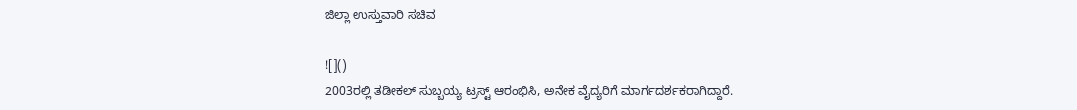ಜಿಲ್ಲಾ ಉಸ್ತುವಾರಿ ಸಚಿವ

![]()
2003ರಲ್ಲಿ ತಡೀಕಲ್ ಸುಬ್ಬಯ್ಯ ಟ್ರಸ್ಟ್ ಆರಂಭಿಸಿ, ಅನೇಕ ವೈದ್ಯರಿಗೆ ಮಾರ್ಗದರ್ಶಕರಾಗಿದ್ದಾರೆ.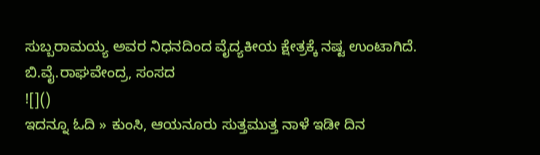ಸುಬ್ಬರಾಮಯ್ಯ ಅವರ ನಿಧನದಿಂದ ವೈದ್ಯಕೀಯ ಕ್ಷೇತ್ರಕ್ಕೆ ನಷ್ಟ ಉಂಟಾಗಿದೆ.
ಬಿ.ವೈ.ರಾಘವೇಂದ್ರ, ಸಂಸದ
![]()
ಇದನ್ನೂ ಓದಿ » ಕುಂಸಿ, ಆಯನೂರು ಸುತ್ತಮುತ್ತ ನಾಳೆ ಇಡೀ ದಿನ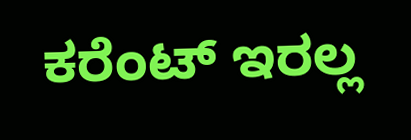ಕರೆಂಟ್ ಇರಲ್ಲ